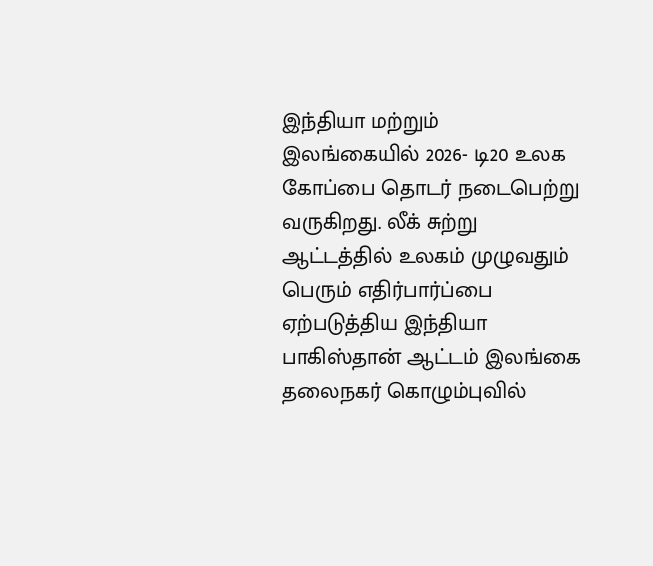இந்தியா மற்றும் இலங்கையில் 2026- டி20 உலக கோப்பை தொடர் நடைபெற்று வருகிறது. லீக் சுற்று ஆட்டத்தில் உலகம் முழுவதும் பெரும் எதிர்பார்ப்பை ஏற்படுத்திய இந்தியா பாகிஸ்தான் ஆட்டம் இலங்கை தலைநகர் கொழும்புவில்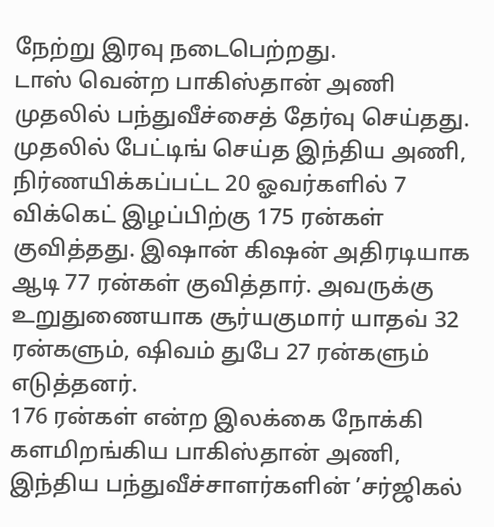நேற்று இரவு நடைபெற்றது.
டாஸ் வென்ற பாகிஸ்தான் அணி முதலில் பந்துவீச்சைத் தேர்வு செய்தது. முதலில் பேட்டிங் செய்த இந்திய அணி, நிர்ணயிக்கப்பட்ட 20 ஓவர்களில் 7 விக்கெட் இழப்பிற்கு 175 ரன்கள் குவித்தது. இஷான் கிஷன் அதிரடியாக ஆடி 77 ரன்கள் குவித்தார். அவருக்கு உறுதுணையாக சூர்யகுமார் யாதவ் 32 ரன்களும், ஷிவம் துபே 27 ரன்களும் எடுத்தனர்.
176 ரன்கள் என்ற இலக்கை நோக்கி களமிறங்கிய பாகிஸ்தான் அணி, இந்திய பந்துவீச்சாளர்களின் ’சர்ஜிகல்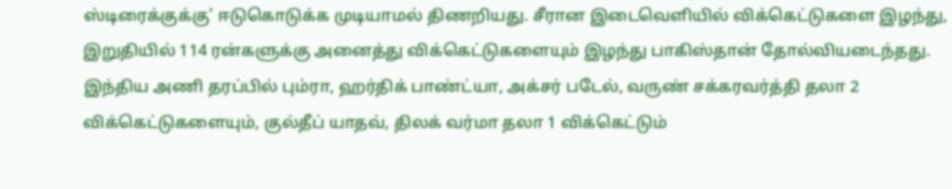ஸ்டிரைக்குக்கு’ ஈடுகொடுக்க முடியாமல் திணறியது. சீரான இடைவெளியில் விக்கெட்டுகளை இழந்து, இறுதியில் 114 ரன்களுக்கு அனைத்து விக்கெட்டுகளையும் இழந்து பாகிஸ்தான் தோல்வியடைந்தது.
இந்திய அணி தரப்பில் பும்ரா, ஹர்திக் பாண்ட்யா, அக்சர் படேல், வருண் சக்கரவர்த்தி தலா 2 விக்கெட்டுகளையும், குல்தீப் யாதவ், திலக் வர்மா தலா 1 விக்கெட்டும்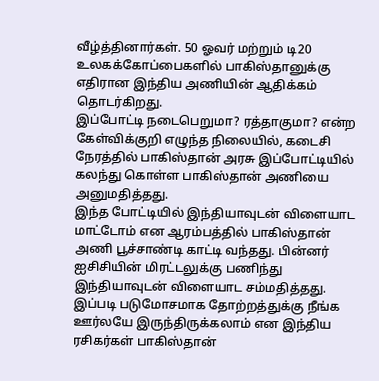வீழ்த்தினார்கள். 50 ஓவர் மற்றும் டி20 உலகக்கோப்பைகளில் பாகிஸ்தானுக்கு எதிரான இந்திய அணியின் ஆதிக்கம் தொடர்கிறது.
இப்போட்டி நடைபெறுமா? ரத்தாகுமா? என்ற கேள்விக்குறி எழுந்த நிலையில், கடைசி நேரத்தில் பாகிஸ்தான் அரசு இப்போட்டியில் கலந்து கொள்ள பாகிஸ்தான் அணியை அனுமதித்தது.
இந்த போட்டியில் இந்தியாவுடன் விளையாட மாட்டோம் என ஆரம்பத்தில் பாகிஸ்தான் அணி பூச்சாண்டி காட்டி வந்தது. பின்னர் ஐசிசியின் மிரட்டலுக்கு பணிந்து இந்தியாவுடன் விளையாட சம்மதித்தது.
இப்படி படுமோசமாக தோற்றத்துக்கு நீங்க ஊர்லயே இருந்திருக்கலாம் என இந்திய ரசிகர்கள் பாகிஸ்தான்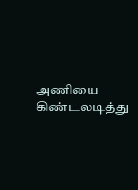அணியை கிண்டலடித்து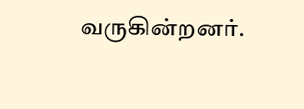வருகின்றனர்.